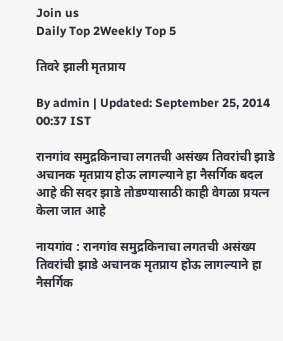Join us
Daily Top 2Weekly Top 5

तिवरे झाली मृतप्राय

By admin | Updated: September 25, 2014 00:37 IST

रानगांव समुद्रकिनाचा लगतची असंख्य तिवरांची झाडे अचानक मृतप्राय होऊ लागल्याने हा नैसर्गिक बदल आहे की सदर झाडे तोडण्यासाठी काही वेगळा प्रयत्न केला जात आहे

नायगांव : रानगांव समुद्रकिनाचा लगतची असंख्य तिवरांची झाडे अचानक मृतप्राय होऊ लागल्याने हा नैसर्गिक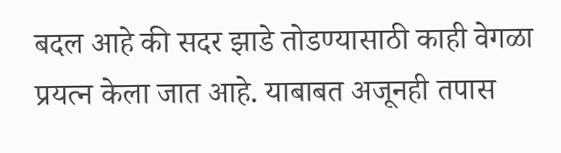बदल आहे की सदर झाडे तोडण्यासाठी काही वेगळा प्रयत्न केला जात आहे. याबाबत अजूनही तपास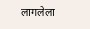लागलेला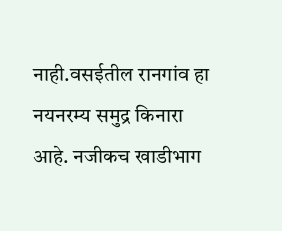नाही.वसईतील रानगांव हा नयनरम्य समुद्र किनारा आहे. नजीकच खाडीभाग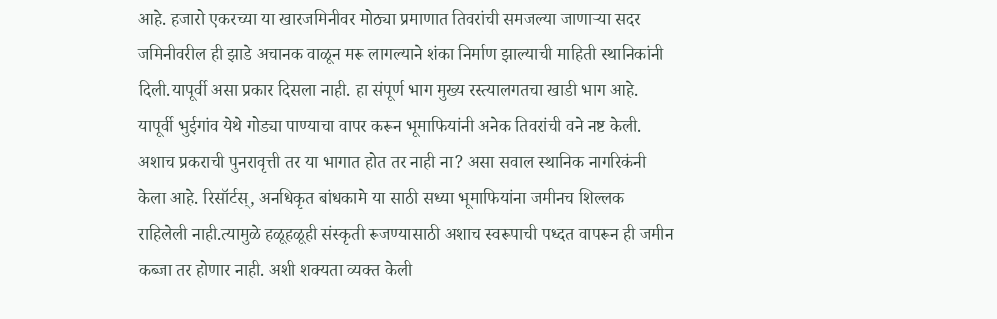आहे. हजारो एकरच्या या खारजमिनीवर मोठ्या प्रमाणात तिवरांची समजल्या जाणाऱ्या सदर जमिनीवरील ही झाडे अचानक वाळून मरू लागल्याने शंका निर्माण झाल्याची माहिती स्थानिकांनी दिली.यापूर्वी असा प्रकार दिसला नाही. हा संपूर्ण भाग मुख्य रस्त्यालगतचा खाडी भाग आहे. यापूर्वी भुईगांव येथे गोड्या पाण्याचा वापर करून भूमाफियांनी अनेक तिवरांची वने नष्ट केली. अशाच प्रकराची पुनरावृत्ती तर या भागात होत तर नाही ना? असा सवाल स्थानिक नागरिकंनी केला आहे. रिसॉर्टस्, अनधिकृत बांधकामे या साठी सध्या भूमाफियांना जमीनच शिल्लक राहिलेली नाही.त्यामुळे हळूहळूही संस्कृती रूजण्यासाठी अशाच स्वरूपाची पध्दत वापरून ही जमीन कब्जा तर होणार नाही. अशी शक्यता व्यक्त केली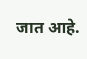जात आहे.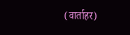(वार्ताहर)